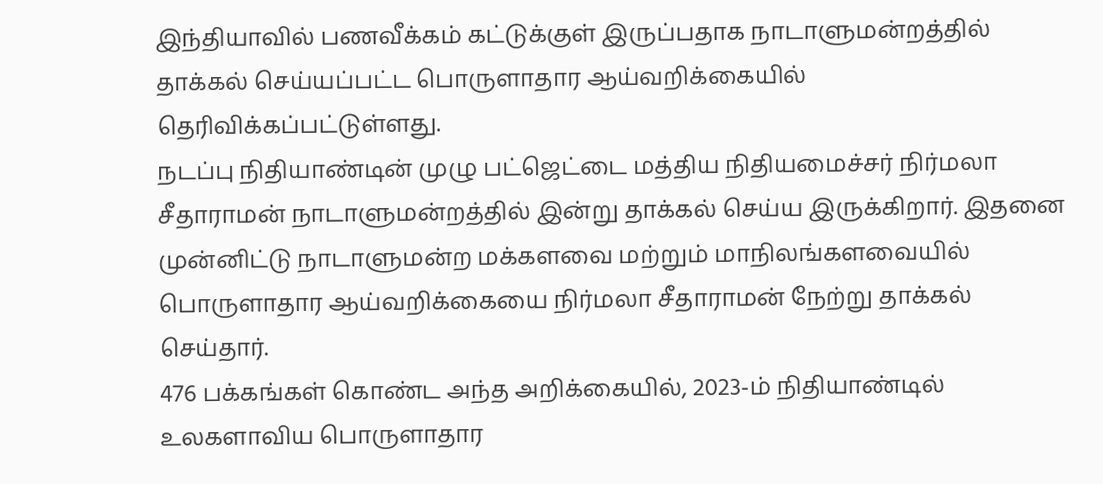இந்தியாவில் பணவீக்கம் கட்டுக்குள் இருப்பதாக நாடாளுமன்றத்தில் தாக்கல் செய்யப்பட்ட பொருளாதார ஆய்வறிக்கையில் தெரிவிக்கப்பட்டுள்ளது.
நடப்பு நிதியாண்டின் முழு பட்ஜெட்டை மத்திய நிதியமைச்சர் நிர்மலா சீதாராமன் நாடாளுமன்றத்தில் இன்று தாக்கல் செய்ய இருக்கிறார். இதனை முன்னிட்டு நாடாளுமன்ற மக்களவை மற்றும் மாநிலங்களவையில் பொருளாதார ஆய்வறிக்கையை நிர்மலா சீதாராமன் நேற்று தாக்கல் செய்தார்.
476 பக்கங்கள் கொண்ட அந்த அறிக்கையில், 2023-ம் நிதியாண்டில் உலகளாவிய பொருளாதார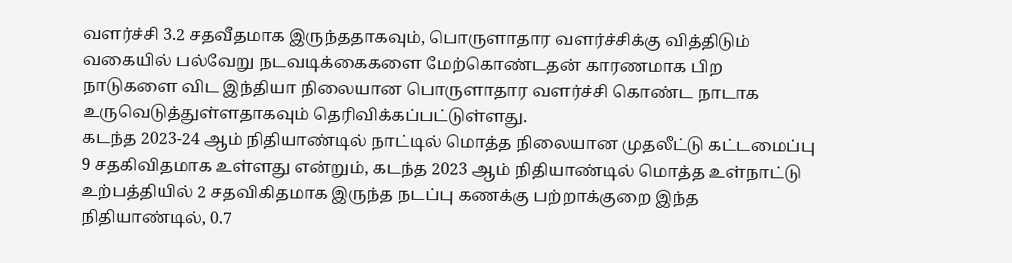வளர்ச்சி 3.2 சதவீதமாக இருந்ததாகவும், பொருளாதார வளர்ச்சிக்கு வித்திடும் வகையில் பல்வேறு நடவடிக்கைகளை மேற்கொண்டதன் காரணமாக பிற நாடுகளை விட இந்தியா நிலையான பொருளாதார வளர்ச்சி கொண்ட நாடாக உருவெடுத்துள்ளதாகவும் தெரிவிக்கப்பட்டுள்ளது.
கடந்த 2023-24 ஆம் நிதியாண்டில் நாட்டில் மொத்த நிலையான முதலீட்டு கட்டமைப்பு 9 சதகிவிதமாக உள்ளது என்றும், கடந்த 2023 ஆம் நிதியாண்டில் மொத்த உள்நாட்டு உற்பத்தியில் 2 சதவிகிதமாக இருந்த நடப்பு கணக்கு பற்றாக்குறை இந்த நிதியாண்டில், 0.7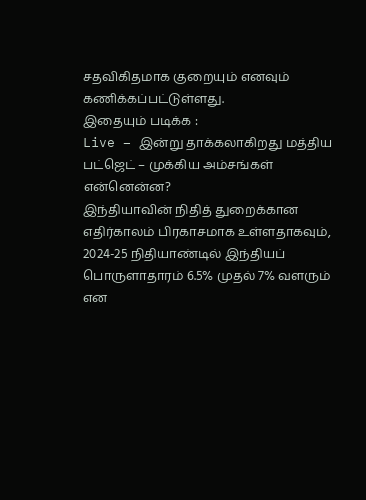சதவிகிதமாக குறையும் எனவும் கணிக்கப்பட்டுள்ளது.
இதையும் படிக்க :
Live – இன்று தாக்கலாகிறது மத்திய பட்ஜெட் – முக்கிய அம்சங்கள் என்னென்ன?
இந்தியாவின் நிதித் துறைக்கான எதிர்காலம் பிரகாசமாக உள்ளதாகவும், 2024-25 நிதியாண்டில் இந்தியப் பொருளாதாரம் 6.5% முதல் 7% வளரும் என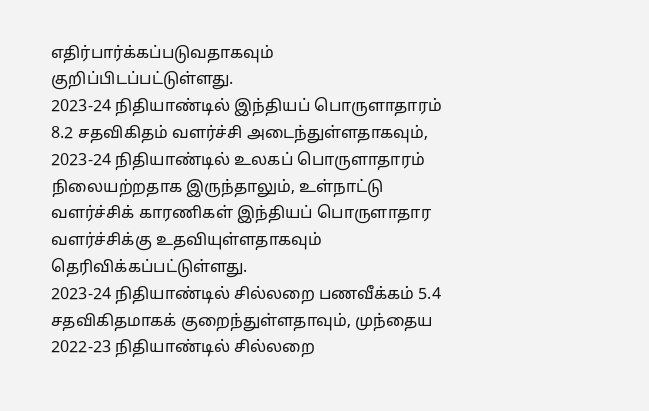எதிர்பார்க்கப்படுவதாகவும் குறிப்பிடப்பட்டுள்ளது.
2023-24 நிதியாண்டில் இந்தியப் பொருளாதாரம் 8.2 சதவிகிதம் வளர்ச்சி அடைந்துள்ளதாகவும், 2023-24 நிதியாண்டில் உலகப் பொருளாதாரம் நிலையற்றதாக இருந்தாலும், உள்நாட்டு வளர்ச்சிக் காரணிகள் இந்தியப் பொருளாதார வளர்ச்சிக்கு உதவியுள்ளதாகவும் தெரிவிக்கப்பட்டுள்ளது.
2023-24 நிதியாண்டில் சில்லறை பணவீக்கம் 5.4 சதவிகிதமாகக் குறைந்துள்ளதாவும், முந்தைய 2022-23 நிதியாண்டில் சில்லறை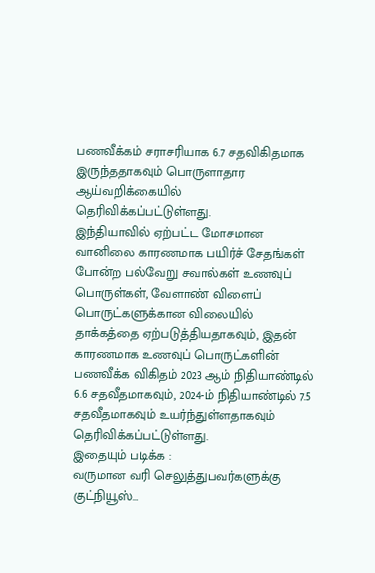பணவீக்கம் சராசரியாக 6.7 சதவிகிதமாக இருந்ததாகவும் பொருளாதார ஆய்வறிக்கையில் தெரிவிக்கப்பட்டுள்ளது.
இந்தியாவில் ஏற்பட்ட மோசமான வானிலை காரணமாக பயிர்ச் சேதங்கள் போன்ற பல்வேறு சவால்கள் உணவுப் பொருள்கள், வேளாண் விளைப் பொருட்களுக்கான விலையில் தாக்கத்தை ஏற்படுத்தியதாகவும், இதன் காரணமாக உணவுப் பொருட்களின் பணவீக்க விகிதம் 2023 ஆம் நிதியாண்டில் 6.6 சதவீதமாகவும், 2024-ம் நிதியாண்டில் 7.5 சதவீதமாகவும் உயர்ந்துள்ளதாகவும் தெரிவிக்கப்பட்டுள்ளது.
இதையும் படிக்க :
வருமான வரி செலுத்துபவர்களுக்கு குட்நியூஸ்…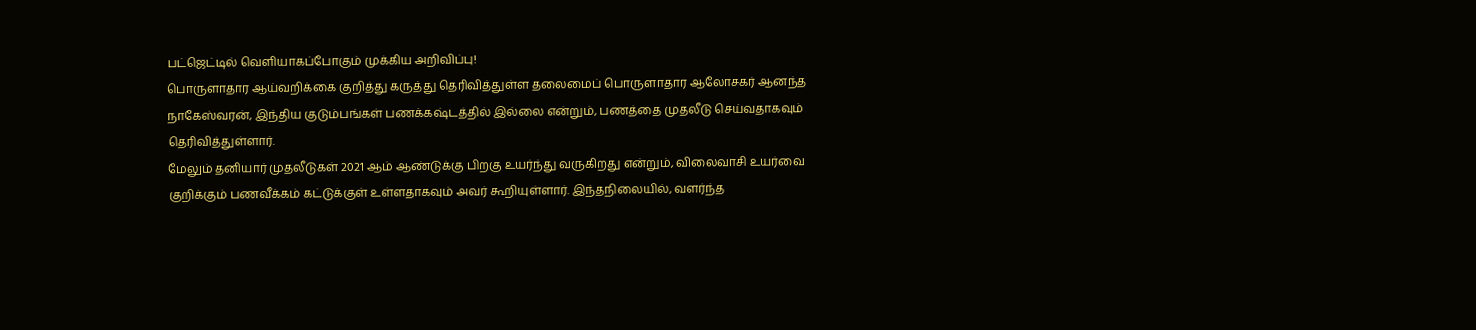பட்ஜெட்டில் வெளியாகப்போகும் முக்கிய அறிவிப்பு!
பொருளாதார ஆய்வறிக்கை குறித்து கருத்து தெரிவித்துள்ள தலைமைப் பொருளாதார ஆலோசகர் ஆனந்த நாகேஸ்வரன், இந்திய குடும்பங்கள் பணக்கஷ்டத்தில் இல்லை என்றும், பணத்தை முதலீடு செய்வதாகவும் தெரிவித்துள்ளார்.
மேலும் தனியார் முதலீடுகள் 2021 ஆம் ஆண்டுக்கு பிறகு உயர்ந்து வருகிறது என்றும், விலைவாசி உயர்வை குறிக்கும் பணவீக்கம் கட்டுக்குள் உள்ளதாகவும் அவர் கூறியுள்ளார். இந்தநிலையில், வளர்ந்த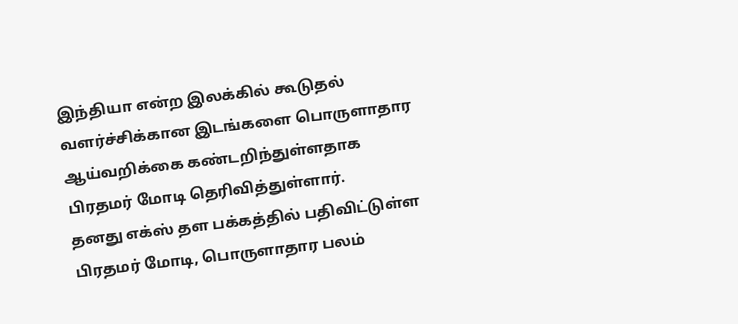இந்தியா என்ற இலக்கில் கூடுதல் வளர்ச்சிக்கான இடங்களை பொருளாதார ஆய்வறிக்கை கண்டறிந்துள்ளதாக பிரதமர் மோடி தெரிவித்துள்ளார்.
தனது எக்ஸ் தள பக்கத்தில் பதிவிட்டுள்ள பிரதமர் மோடி, பொருளாதார பலம்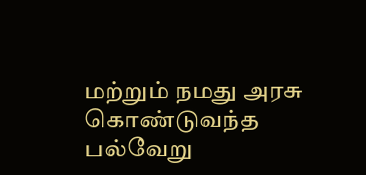மற்றும் நமது அரசு கொண்டுவந்த பல்வேறு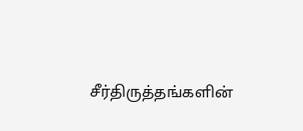சீர்திருத்தங்களின்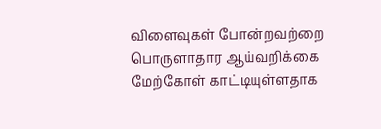விளைவுகள் போன்றவற்றை பொருளாதார ஆய்வறிக்கை மேற்கோள் காட்டியுள்ளதாக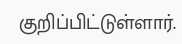குறிப்பிட்டுள்ளார்.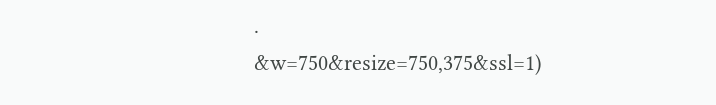.
&w=750&resize=750,375&ssl=1)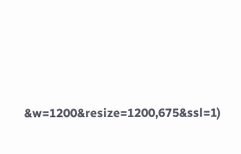&w=1200&resize=1200,675&ssl=1)